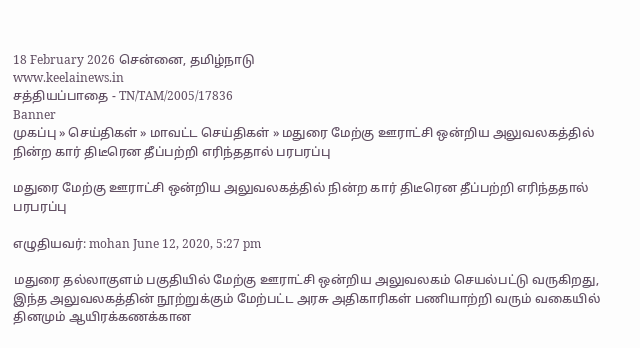18 February 2026 சென்னை, தமிழ்நாடு
www.keelainews.in
சத்தியப்பாதை - TN/TAM/2005/17836
Banner
முகப்பு » செய்திகள் » மாவட்ட செய்திகள் » மதுரை மேற்கு ஊராட்சி ஒன்றிய அலுவலகத்தில் நின்ற கார் திடீரென தீப்பற்றி எரிந்ததால் பரபரப்பு

மதுரை மேற்கு ஊராட்சி ஒன்றிய அலுவலகத்தில் நின்ற கார் திடீரென தீப்பற்றி எரிந்ததால் பரபரப்பு

எழுதியவர்: mohan June 12, 2020, 5:27 pm

மதுரை தல்லாகுளம் பகுதியில் மேற்கு ஊராட்சி ஒன்றிய அலுவலகம் செயல்பட்டு வருகிறது, இந்த அலுவலகத்தின் நூற்றுக்கும் மேற்பட்ட அரசு அதிகாரிகள் பணியாற்றி வரும் வகையில் தினமும் ஆயிரக்கணக்கான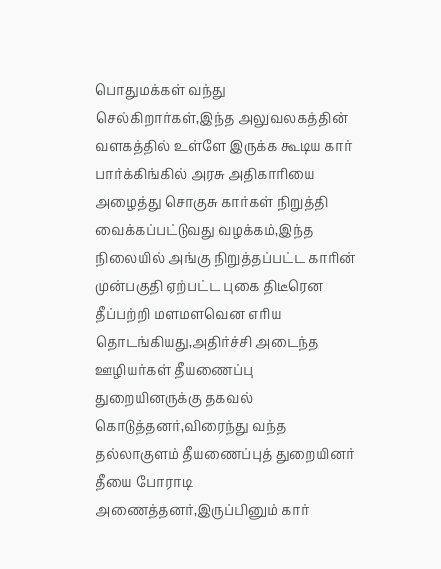பொதுமக்கள் வந்து செல்கிறார்கள்,இந்த அலுவலகத்தின் வளகத்தில் உள்ளே இருக்க கூடிய கார் பார்க்கிங்கில் அரசு அதிகாரியை அழைத்து சொகுசு கார்கள் நிறுத்தி வைக்கப்பட்டுவது வழக்கம்,இந்த நிலையில் அங்கு நிறுத்தப்பட்ட காரின் முன்பகுதி ஏற்பட்ட புகை திடீரென தீப்பற்றி மளமளவென எரிய தொடங்கியது,அதிர்ச்சி அடைந்த ஊழியர்கள் தீயணைப்பு துறையினருக்கு தகவல் கொடுத்தனர்,விரைந்து வந்த தல்லாகுளம் தீயணைப்புத் துறையினர் தீயை போராடி அணைத்தனர்,இருப்பினும் கார்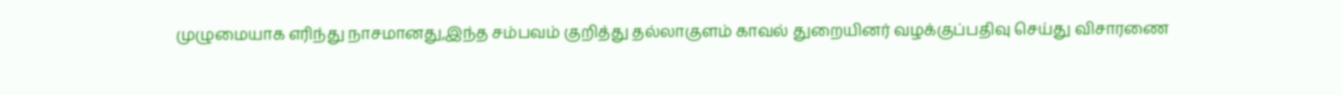முழுமையாக எரிந்து நாசமானது,இந்த சம்பவம் குறித்து தல்லாகுளம் காவல் துறையினர் வழக்குப்பதிவு செய்து விசாரணை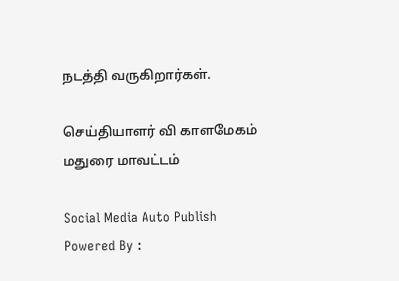நடத்தி வருகிறார்கள்.

செய்தியாளர் வி காளமேகம் மதுரை மாவட்டம்

Social Media Auto Publish Powered By :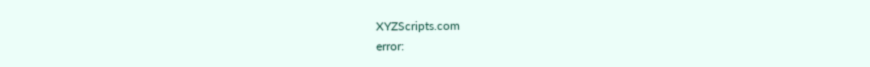XYZScripts.com
error: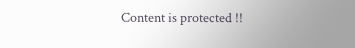Content is protected !!